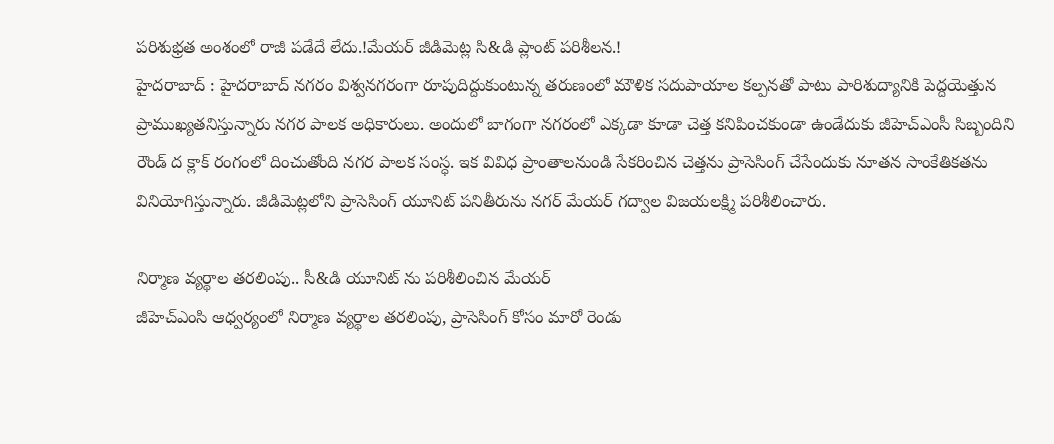పరిశుభ్రత అంశంలో రాజీ పడేదే లేదు.!మేయర్ జీడిమెట్ల సి&డి ప్లాంట్ పరిశీలన.!
హైదరాబాద్ : హైదరాబాద్ నగరం విశ్వనగరంగా రూపుదిద్దుకుంటున్న తరుణంలో మౌళిక సదుపాయాల కల్పనతో పాటు పారిశుద్యానికి పెద్దయెత్తున ప్రాముఖ్యతనిస్తున్నారు నగర పాలక అధికారులు. అందులో బాగంగా నగరంలో ఎక్కడా కూడా చెత్త కనిపించకుండా ఉండేదుకు జీహెచ్ఎంసీ సిబ్బందిని రౌండ్ ద క్లాక్ రంగంలో దించుతోంది నగర పాలక సంస్ధ. ఇక వివిధ ప్రాంతాలనుండి సేకరించిన చెత్తను ప్రాసెసింగ్ చేసేందుకు నూతన సాంకేతికతను వినియోగిస్తున్నారు. జీడిమెట్లలోని ప్రాసెసింగ్ యూనిట్ పనితీరును నగర్ మేయర్ గద్వాల విజయలక్ష్మి పరిశీలించారు.

నిర్మాణ వ్యర్థాల తరలింపు.. సీ&డి యూనిట్ ను పరిశీలించిన మేయర్
జీహెచ్ఎంసి ఆధ్వర్యంలో నిర్మాణ వ్యర్థాల తరలింపు, ప్రాసెసింగ్ కోసం మారో రెండు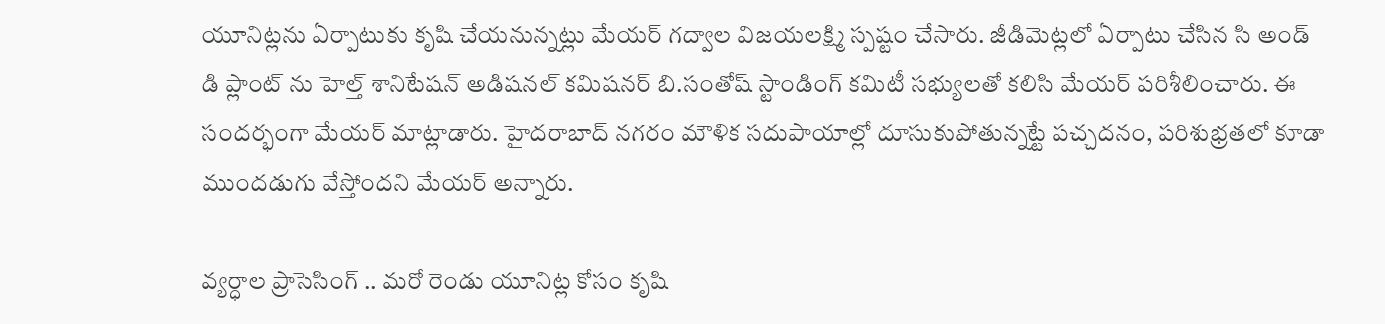యూనిట్లను ఏర్పాటుకు కృషి చేయనున్నట్లు మేయర్ గద్వాల విజయలక్ష్మి స్పష్టం చేసారు. జీడిమెట్లలో ఏర్పాటు చేసిన సి అండ్ డి ప్లాంట్ ను హెల్త్ శానిటేషన్ అడిషనల్ కమిషనర్ బి.సంతోష్ స్టాండింగ్ కమిటీ సభ్యులతో కలిసి మేయర్ పరిశీలించారు. ఈ సందర్భంగా మేయర్ మాట్లాడారు. హైదరాబాద్ నగరం మౌళిక సదుపాయాల్లో దూసుకుపోతున్నట్టే పచ్చదనం, పరిశుభ్రతలో కూడా ముందడుగు వేస్తోందని మేయర్ అన్నారు.

వ్యర్ధాల ప్రాసెసింగ్ .. మరో రెండు యూనిట్ల కోసం కృషి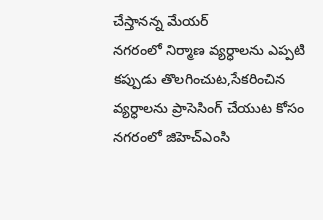చేస్తానన్న మేయర్
నగరంలో నిర్మాణ వ్యర్ధాలను ఎప్పటి కప్పుడు తొలగించుట,సేకరించిన వ్యర్ధాలను ప్రాసెసింగ్ చేయుట కోసం నగరంలో జిహెచ్ఎంసి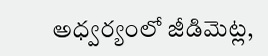అధ్వర్యంలో జీడిమెట్ల,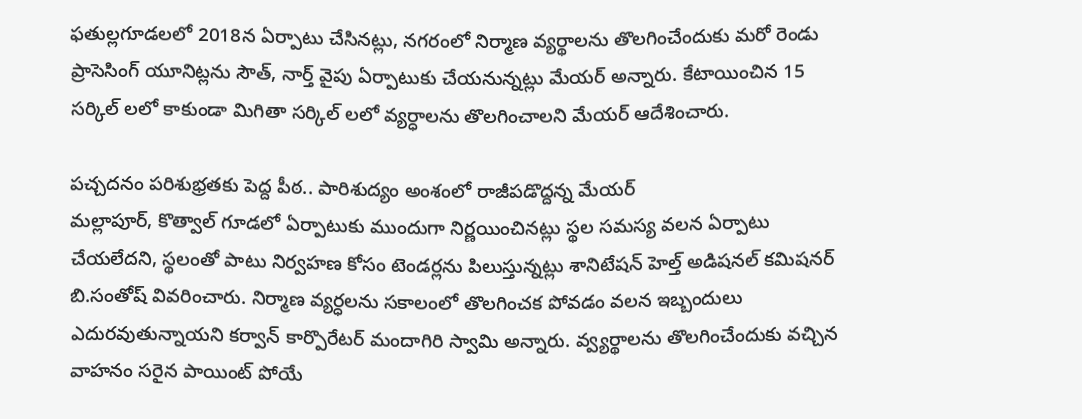ఫతుల్లగూడలలో 2018న ఏర్పాటు చేసినట్లు, నగరంలో నిర్మాణ వ్యర్థాలను తొలగించేందుకు మరో రెండు ప్రాసెసింగ్ యూనిట్లను సౌత్, నార్త్ వైపు ఏర్పాటుకు చేయనున్నట్లు మేయర్ అన్నారు. కేటాయించిన 15 సర్కిల్ లలో కాకుండా మిగితా సర్కిల్ లలో వ్యర్ధాలను తొలగించాలని మేయర్ ఆదేశించారు.

పచ్చదనం పరిశుభ్రతకు పెద్ద పీఠ.. పారిశుద్యం అంశంలో రాజీపడొద్దన్న మేయర్
మల్లాపూర్, కొత్వాల్ గూడలో ఏర్పాటుకు ముందుగా నిర్ణయించినట్లు స్థల సమస్య వలన ఏర్పాటు చేయలేదని, స్థలంతో పాటు నిర్వహణ కోసం టెండర్లను పిలుస్తున్నట్లు శానిటేషన్ హెల్త్ అడిషనల్ కమిషనర్ బి.సంతోష్ వివరించారు. నిర్మాణ వ్యర్ధలను సకాలంలో తొలగించక పోవడం వలన ఇబ్బందులు ఎదురవుతున్నాయని కర్వాన్ కార్పొరేటర్ మందాగిరి స్వామి అన్నారు. వ్వ్యర్థాలను తొలగించేందుకు వచ్చిన వాహనం సరైన పాయింట్ పోయే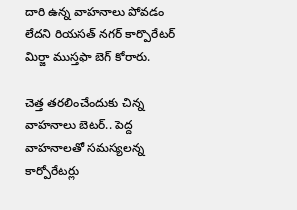దారి ఉన్న వాహనాలు పోవడం లేదని రియసత్ నగర్ కార్పొరేటర్ మిర్జా ముస్తఫా బెగ్ కోరారు.

చెత్త తరలించేందుకు చిన్న వాహనాలు బెటర్.. పెద్ద వాహనాలతో సమస్యలన్న కార్పోరేటర్లు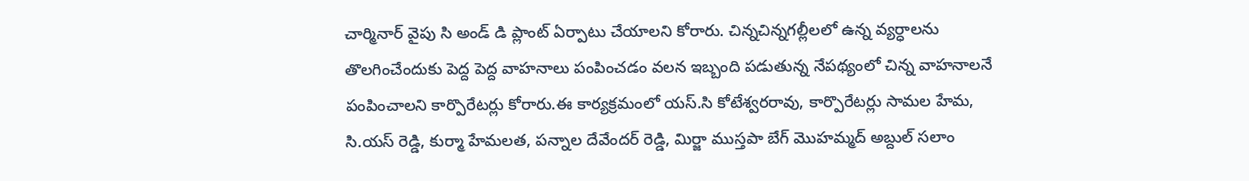చార్మినార్ వైపు సి అండ్ డి ప్లాంట్ ఏర్పాటు చేయాలని కోరారు. చిన్నచిన్నగల్లీలలో ఉన్న వ్యర్ధాలను తొలగించేందుకు పెద్ద పెద్ద వాహనాలు పంపించడం వలన ఇబ్బంది పడుతున్న నేపథ్యంలో చిన్న వాహనాలనే పంపించాలని కార్పొరేటర్లు కోరారు.ఈ కార్యక్రమంలో యస్.సి కోటేశ్వరరావు, కార్పొరేటర్లు సామల హేమ, సి.యస్ రెడ్డి, కుర్మా హేమలత, పన్నాల దేవేందర్ రెడ్డి, మిర్జా ముస్తపా బేగ్ మొహమ్మద్ అబ్దుల్ సలాం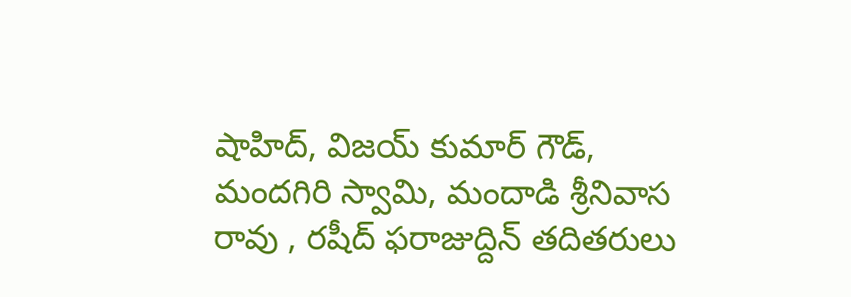షాహిద్, విజయ్ కుమార్ గౌడ్, మందగిరి స్వామి, మందాడి శ్రీనివాస రావు , రషీద్ ఫరాజుద్దిన్ తదితరులు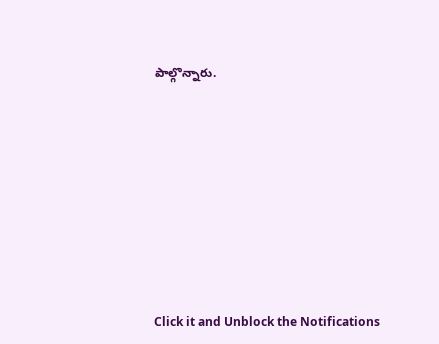పాల్గొన్నారు.












Click it and Unblock the Notifications